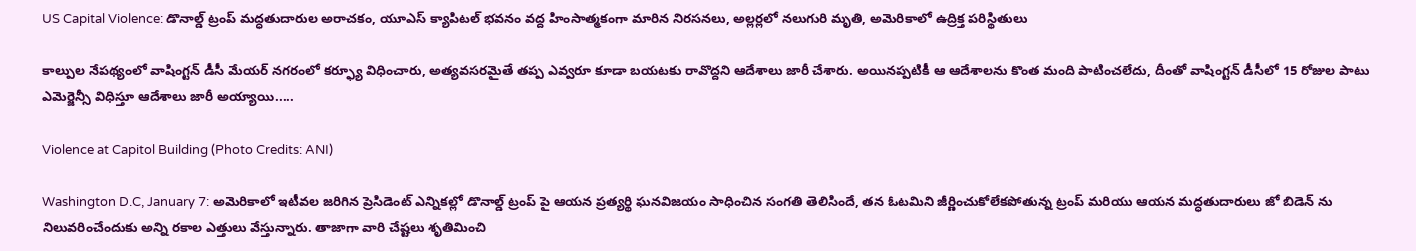US Capital Violence: డొనాల్డ్ ట్రంప్ మద్ధతుదారుల అరాచకం, యూఎస్ క్యాపిటల్ భవనం వద్ద హింసాత్మకంగా మారిన నిరసనలు, అల్లర్లలో నలుగురి మృతి, అమెరికాలో ఉద్రిక్త పరిస్థితులు

కాల్పుల నేపథ్యంలో వాషింగ్టన్ డీసీ మేయర్ నగరంలో కర్ఫ్యూ విధించారు, అత్యవసరమైతే తప్ప ఎవ్వరూ కూడా బయటకు రావొద్దని ఆదేశాలు జారీ చేశారు. అయినప్పటికీ ఆ ఆదేశాలను కొంత మంది పాటించలేదు, దీంతో వాషింగ్టన్ డీసీలో 15 రోజుల పాటు ఎమెర్జెన్సీ విధిస్తూ ఆదేశాలు జారీ అయ్యాయి.....

Violence at Capitol Building (Photo Credits: ANI)

Washington D.C, January 7: అమెరికాలో ఇటీవల జరిగిన ప్రెసిడెంట్ ఎన్నికల్లో డొనాల్డ్ ట్రంప్ పై ఆయన ప్రత్యర్థి ఘనవిజయం సాధించిన సంగతి తెలిసిందే, తన ఓటమిని జీర్ణించుకోలేకపోతున్న ట్రంప్ మరియు ఆయన మద్ధతుదారులు జో బిడెన్ ను నిలువరించేందుకు అన్ని రకాల ఎత్తులు వేస్తున్నారు. తాజాగా వారి చేష్టలు శృతిమించి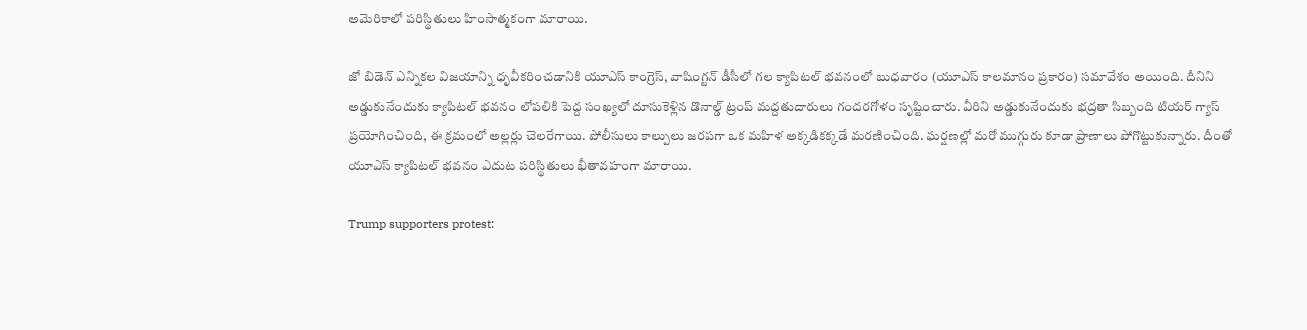అమెరికాలో పరిస్థితులు హింసాత్మకంగా మారాయి.

జో బిడెన్ ఎన్నికల విజయాన్ని ధృవీకరించడానికి యూఎస్ కాంగ్రెస్, వాషింగ్టన్ డీసీలో గల క్యాపిటల్ భవనంలో బుధవారం (యూఎస్ కాలమానం ప్రకారం) సమావేశం అయింది. దీనిని అడ్డుకునేందుకు క్యాపిటల్ భవనం లోపలికి పెద్ద సంఖ్యలో దూసుకెళ్లిన డొనాల్డ్ ట్రంప్ మద్దతుదారులు గందరగోళం సృష్టించారు. వీరిని అడ్డుకునేందుకు భద్రతా సిబ్బంది టియర్ గ్యాస్ ప్రయోగించింది, ఈ క్రమంలో అల్లర్లు చెలరేగాయి. పోలీసులు కాల్పులు జరపగా ఒక మహిళ అక్కడికక్కడే మరణించింది. ఘర్షణల్లో మరో ముగ్గురు కూడా ప్రాణాలు పోగొట్టుకున్నారు. దీంతో యూఎస్ క్యాపిటల్ భవనం ఎదుట పరిస్థితులు భీతావహంగా మారాయి.

Trump supporters protest: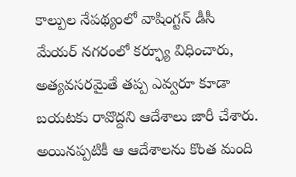కాల్పుల నేపథ్యంలో వాషింగ్టన్ డీసీ మేయర్ నగరంలో కర్ఫ్యూ విధించారు, అత్యవసరమైతే తప్ప ఎవ్వరూ కూడా బయటకు రావొద్దని ఆదేశాలు జారీ చేశారు. అయినప్పటికీ ఆ ఆదేశాలను కొంత మంది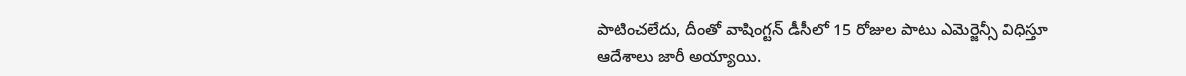పాటించలేదు, దీంతో వాషింగ్టన్ డీసీలో 15 రోజుల పాటు ఎమెర్జెన్సీ విధిస్తూ ఆదేశాలు జారీ అయ్యాయి.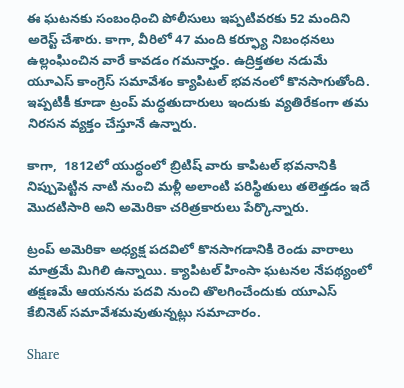ఈ ఘటనకు సంబంధించి పోలీసులు ఇప్పటివరకు 52 మందిని అరెస్ట్ చేశారు. కాగా, వీరిలో 47 మంది కర్ఫ్యూ నిబంధనలు ఉల్లంఘించిన వారే కావడం గమనార్హం. ఉద్రిక్తతల నడుమే యూఎస్ కాంగ్రెస్ సమావేశం క్యాపిటల్ భవనంలో కొనసాగుతోంది. ఇప్పటికీ కూడా ట్రంప్ మద్ధతుదారులు ఇందుకు వ్యతిరేకంగా తమ నిరసన వ్యక్తం చేస్తూనే ఉన్నారు.

కాగా,  1812లో యుద్ధంలో బ్రిటిష్ వారు కాపిటల్ భవనానికి నిప్పుపెట్టిన నాటి నుంచి మళ్లీ అలాంటి పరిస్థితులు తలెత్తడం ఇదే మొదటిసారి అని అమెరికా చరిత్రకారులు పేర్కొన్నారు.

ట్రంప్ అమెరికా అధ్యక్ష పదవిలో కొనసాగడానికి రెండు వారాలు మాత్రమే మిగిలి ఉన్నాయి. క్యాపిటల్ హింసా ఘటనల నేపథ్యంలో తక్షణమే ఆయనను పదవి నుంచి తొలగించేందుకు యూఎస్ కేబినెట్ సమావేశమవుతున్నట్లు సమాచారం.

Share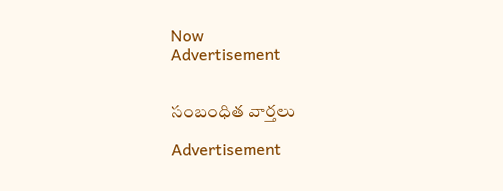Now
Advertisement


సంబంధిత వార్తలు

Advertisement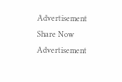Advertisement
Share Now
Advertisement